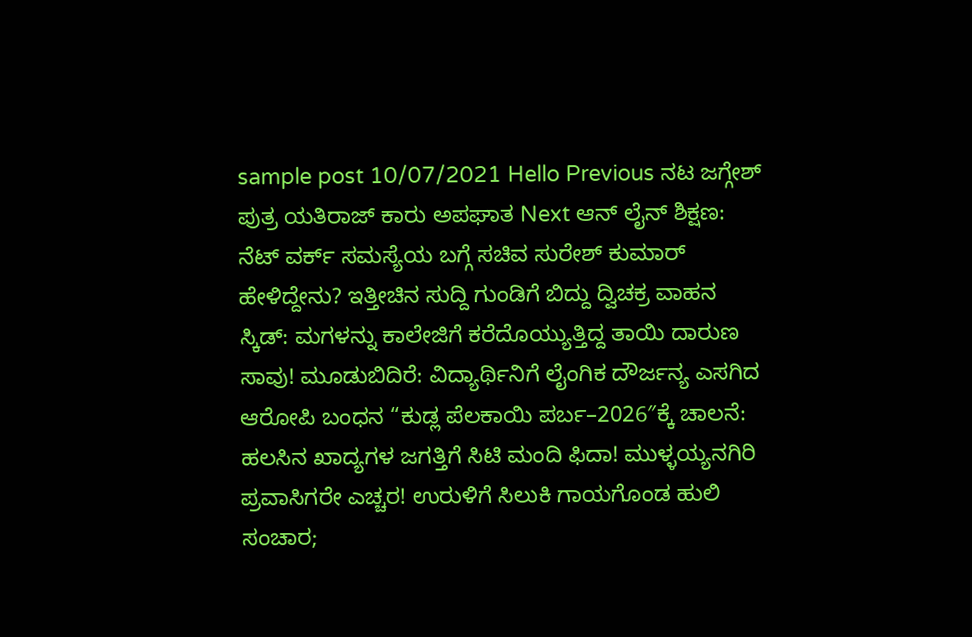sample post 10/07/2021 Hello Previous ನಟ ಜಗ್ಗೇಶ್ ಪುತ್ರ ಯತಿರಾಜ್ ಕಾರು ಅಪಘಾತ Next ಆನ್ ಲೈನ್ ಶಿಕ್ಷಣ: ನೆಟ್ ವರ್ಕ್ ಸಮಸ್ಯೆಯ ಬಗ್ಗೆ ಸಚಿವ ಸುರೇಶ್ ಕುಮಾರ್ ಹೇಳಿದ್ದೇನು? ಇತ್ತೀಚಿನ ಸುದ್ದಿ ಗುಂಡಿಗೆ ಬಿದ್ದು ದ್ವಿಚಕ್ರ ವಾಹನ ಸ್ಕಿಡ್: ಮಗಳನ್ನು ಕಾಲೇಜಿಗೆ ಕರೆದೊಯ್ಯುತ್ತಿದ್ದ ತಾಯಿ ದಾರುಣ ಸಾವು! ಮೂಡುಬಿದಿರೆ: ವಿದ್ಯಾರ್ಥಿನಿಗೆ ಲೈಂಗಿಕ ದೌರ್ಜನ್ಯ ಎಸಗಿದ ಆರೋಪಿ ಬಂಧನ “ಕುಡ್ಲ ಪೆಲಕಾಯಿ ಪರ್ಬ–2026″ಕ್ಕೆ ಚಾಲನೆ: ಹಲಸಿನ ಖಾದ್ಯಗಳ ಜಗತ್ತಿಗೆ ಸಿಟಿ ಮಂದಿ ಫಿದಾ! ಮುಳ್ಳಯ್ಯನಗಿರಿ ಪ್ರವಾಸಿಗರೇ ಎಚ್ಚರ! ಉರುಳಿಗೆ ಸಿಲುಕಿ ಗಾಯಗೊಂಡ ಹುಲಿ ಸಂಚಾರ;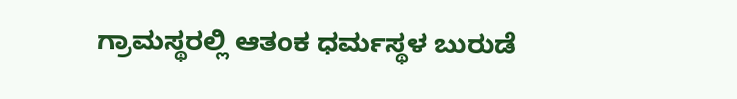ಗ್ರಾಮಸ್ಥರಲ್ಲಿ ಆತಂಕ ಧರ್ಮಸ್ಥಳ ಬುರುಡೆ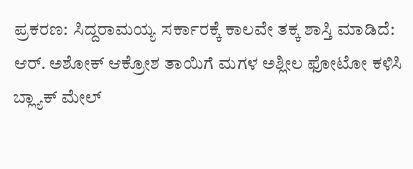ಪ್ರಕರಣ: ಸಿದ್ದರಾಮಯ್ಯ ಸರ್ಕಾರಕ್ಕೆ ಕಾಲವೇ ತಕ್ಕ ಶಾಸ್ತಿ ಮಾಡಿದೆ: ಆರ್. ಅಶೋಕ್ ಆಕ್ರೋಶ ತಾಯಿಗೆ ಮಗಳ ಅಶ್ಲೀಲ ಫೋಟೋ ಕಳಿಸಿ ಬ್ಲ್ಯಾಕ್ ಮೇಲ್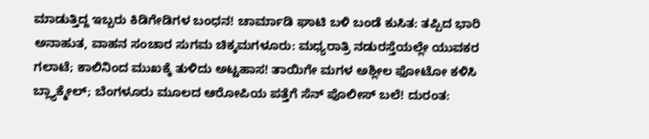ಮಾಡುತ್ತಿದ್ದ ಇಬ್ಬರು ಕಿಡಿಗೇಡಿಗಳ ಬಂಧನ! ಚಾರ್ಮಾಡಿ ಘಾಟಿ ಬಳಿ ಬಂಡೆ ಕುಸಿತ: ತಪ್ಪಿದ ಭಾರಿ ಅನಾಹುತ, ವಾಹನ ಸಂಚಾರ ಸುಗಮ ಚಿಕ್ಕಮಗಳೂರು: ಮಧ್ಯರಾತ್ರಿ ನಡುರಸ್ತೆಯಲ್ಲೇ ಯುವಕರ ಗಲಾಟೆ; ಕಾಲಿನಿಂದ ಮುಖಕ್ಕೆ ತುಳಿದು ಅಟ್ಟಹಾಸ! ತಾಯಿಗೇ ಮಗಳ ಅಶ್ಲೀಲ ಫೋಟೋ ಕಳಿಸಿ ಬ್ಲ್ಯಾಕ್ಮೇಲ್; ಬೆಂಗಳೂರು ಮೂಲದ ಆರೋಪಿಯ ಪತ್ತೆಗೆ ಸೆನ್ ಪೊಲೀಸ್ ಬಲೆ! ದುರಂತ: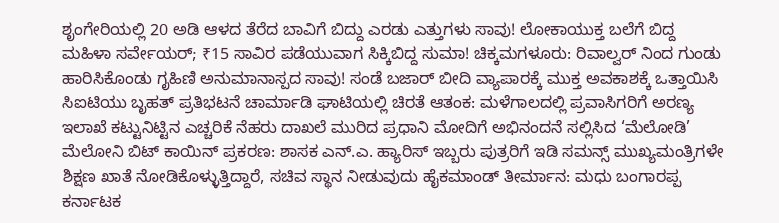ಶೃಂಗೇರಿಯಲ್ಲಿ 20 ಅಡಿ ಆಳದ ತೆರೆದ ಬಾವಿಗೆ ಬಿದ್ದು ಎರಡು ಎತ್ತುಗಳು ಸಾವು! ಲೋಕಾಯುಕ್ತ ಬಲೆಗೆ ಬಿದ್ದ ಮಹಿಳಾ ಸರ್ವೇಯರ್; ₹15 ಸಾವಿರ ಪಡೆಯುವಾಗ ಸಿಕ್ಕಿಬಿದ್ದ ಸುಮಾ! ಚಿಕ್ಕಮಗಳೂರು: ರಿವಾಲ್ವರ್ ನಿಂದ ಗುಂಡು ಹಾರಿಸಿಕೊಂಡು ಗೃಹಿಣಿ ಅನುಮಾನಾಸ್ಪದ ಸಾವು! ಸಂಡೆ ಬಜಾರ್ ಬೀದಿ ವ್ಯಾಪಾರಕ್ಕೆ ಮುಕ್ತ ಅವಕಾಶಕ್ಕೆ ಒತ್ತಾಯಿಸಿ ಸಿಐಟಿಯು ಬೃಹತ್ ಪ್ರತಿಭಟನೆ ಚಾರ್ಮಾಡಿ ಘಾಟಿಯಲ್ಲಿ ಚಿರತೆ ಆತಂಕ: ಮಳೆಗಾಲದಲ್ಲಿ ಪ್ರವಾಸಿಗರಿಗೆ ಅರಣ್ಯ ಇಲಾಖೆ ಕಟ್ಟುನಿಟ್ಟಿನ ಎಚ್ಚರಿಕೆ ನೆಹರು ದಾಖಲೆ ಮುರಿದ ಪ್ರಧಾನಿ ಮೋದಿಗೆ ಅಭಿನಂದನೆ ಸಲ್ಲಿಸಿದ ‘ಮೆಲೋಡಿ’ ಮೆಲೋನಿ ಬಿಟ್ ಕಾಯಿನ್ ಪ್ರಕರಣ: ಶಾಸಕ ಎನ್.ಎ. ಹ್ಯಾರಿಸ್ ಇಬ್ಬರು ಪುತ್ರರಿಗೆ ಇಡಿ ಸಮನ್ಸ್ ಮುಖ್ಯಮಂತ್ರಿಗಳೇ ಶಿಕ್ಷಣ ಖಾತೆ ನೋಡಿಕೊಳ್ಳುತ್ತಿದ್ದಾರೆ, ಸಚಿವ ಸ್ಥಾನ ನೀಡುವುದು ಹೈಕಮಾಂಡ್ ತೀರ್ಮಾನ: ಮಧು ಬಂಗಾರಪ್ಪ ಕರ್ನಾಟಕ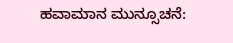ಹವಾಮಾನ ಮುನ್ಸೂಚನೆ: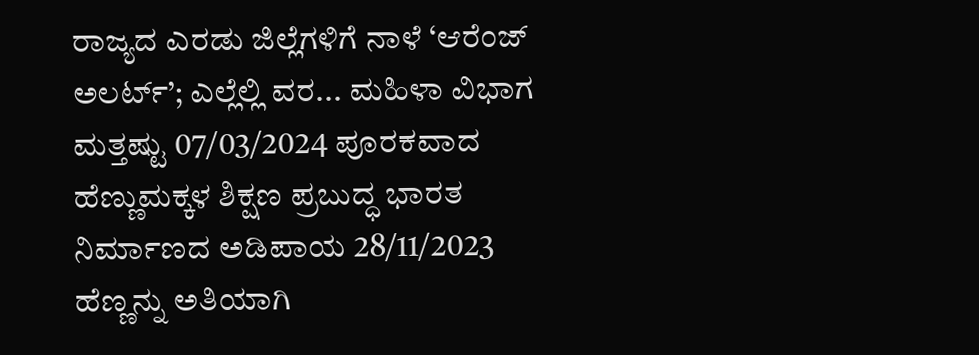ರಾಜ್ಯದ ಎರಡು ಜಿಲ್ಲೆಗಳಿಗೆ ನಾಳೆ ‘ಆರೆಂಜ್ ಅಲರ್ಟ್’; ಎಲ್ಲೆಲ್ಲಿ ವರ... ಮಹಿಳಾ ವಿಭಾಗ ಮತ್ತಷ್ಟು 07/03/2024 ಪೂರಕವಾದ ಹೆಣ್ಣುಮಕ್ಕಳ ಶಿಕ್ಷಣ ಪ್ರಬುದ್ಧ ಭಾರತ ನಿರ್ಮಾಣದ ಅಡಿಪಾಯ 28/11/2023 ಹೆಣ್ಣನ್ನು ಅತಿಯಾಗಿ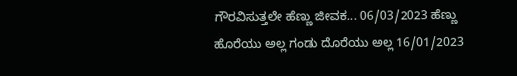ಗೌರವಿಸುತ್ತಲೇ ಹೆಣ್ಣು ಜೀವಕ... 06/03/2023 ಹೆಣ್ಣು ಹೊರೆಯು ಅಲ್ಲ ಗಂಡು ದೊರೆಯು ಅಲ್ಲ 16/01/2023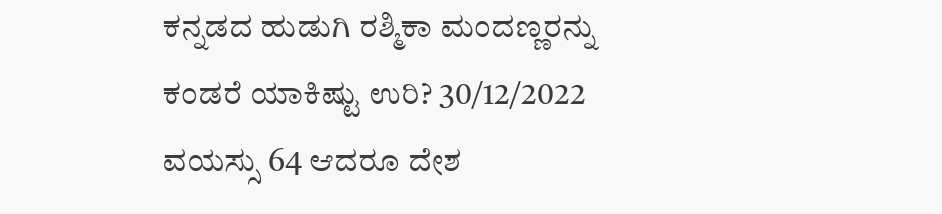ಕನ್ನಡದ ಹುಡುಗಿ ರಶ್ಮಿಕಾ ಮಂದಣ್ಣರನ್ನು ಕಂಡರೆ ಯಾಕಿಷ್ಟು ಉರಿ? 30/12/2022 ವಯಸ್ಸು 64 ಆದರೂ ದೇಶ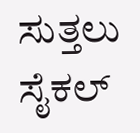ಸುತ್ತಲು ಸೈಕಲ್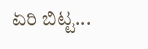ಏರಿ ಬಿಟ್ಟ...